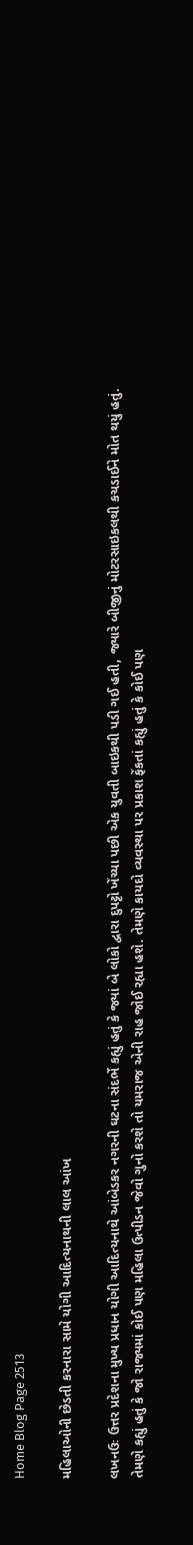Home Blog Page 2513

મહિલાઓની છેડતી કરનારા સામે યોગી આદિત્યનાથની લાલ આંખ

લખનઉઃ ઉત્તર પ્રદેશના મુખ્ય પ્રધાન યોગી આદિત્યનાથે આંબેડકર નગરની ઘટના સંદર્ભે કહ્યું હતું કે જ્યાં બે લોકો દ્વારા દુપટ્ટો ખેંચ્યા પછી એક યુવતી બાઇકથી પડી ગઈ હતી, જ્યારે બીજીનું મોટરસાઇકલથી કચડાઈને મોત થયું હતું. તેમણે કહ્યું હતું કે જો રાજ્યમાં કોઈ પણ મહિલા ઉત્પીડન જેવો ગુનો કરશે તો યમરાજ એની રાહ જોઈ રહ્યા હશે. તેમણે કાયદો વ્યવસ્થા પર પ્રકાશ ફેંકતાં કહ્યું હતું કે કોઈ પણ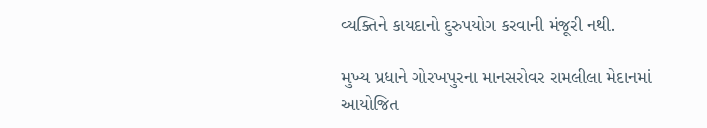વ્યક્તિને કાયદાનો દુરુપયોગ કરવાની મંજૂરી નથી.

મુખ્ય પ્રધાને ગોરખપુરના માનસરોવર રામલીલા મેદાનમાં આયોજિત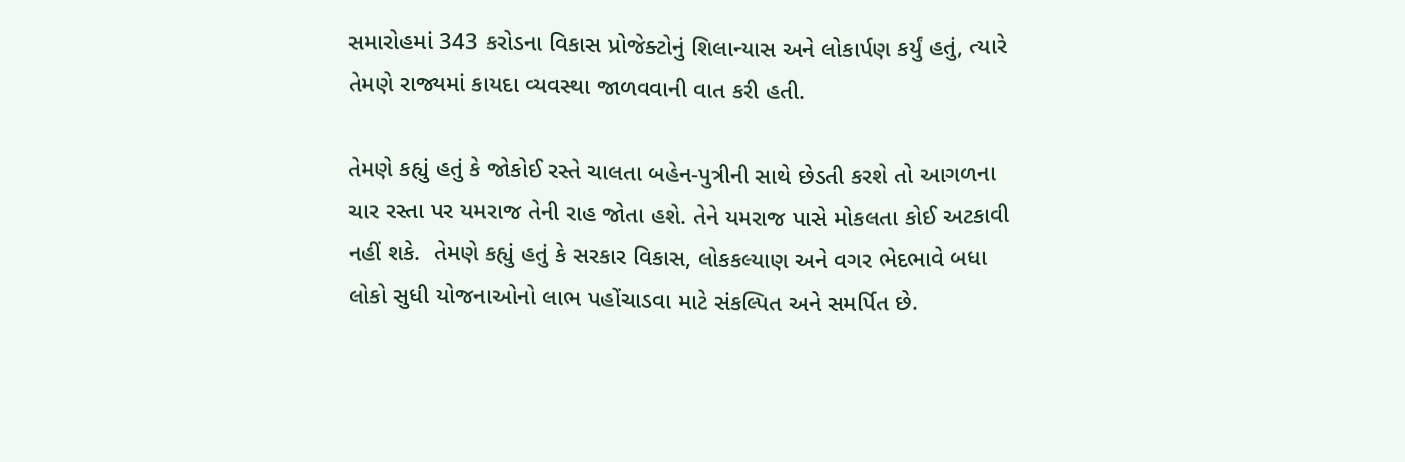સમારોહમાં 343 કરોડના વિકાસ પ્રોજેક્ટોનું શિલાન્યાસ અને લોકાર્પણ કર્યું હતું, ત્યારે તેમણે રાજ્યમાં કાયદા વ્યવસ્થા જાળવવાની વાત કરી હતી.

તેમણે કહ્યું હતું કે જોકોઈ રસ્તે ચાલતા બહેન-પુત્રીની સાથે છેડતી કરશે તો આગળના ચાર રસ્તા પર યમરાજ તેની રાહ જોતા હશે. તેને યમરાજ પાસે મોકલતા કોઈ અટકાવી નહીં શકે.  તેમણે કહ્યું હતું કે સરકાર વિકાસ, લોકકલ્યાણ અને વગર ભેદભાવે બધા લોકો સુધી યોજનાઓનો લાભ પહોંચાડવા માટે સંકલ્પિત અને સમર્પિત છે.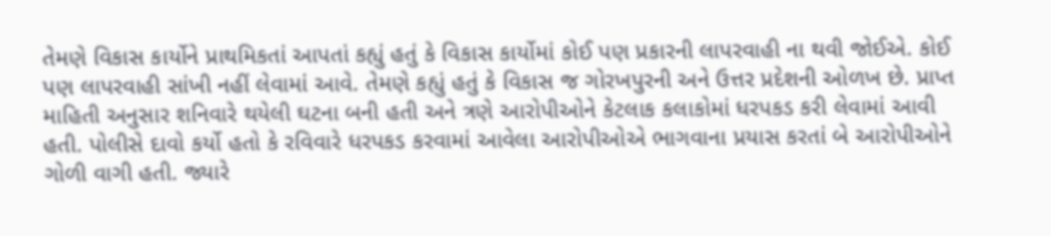તેમણે વિકાસ કાર્યોને પ્રાથમિકતાં આપતાં કહ્યું હતું કે વિકાસ કાર્યોમાં કોઈ પણ પ્રકારની લાપરવાહી ના થવી જોઈએ. કોઈ પણ લાપરવાહી સાંખી નહીં લેવામાં આવે. તેમણે કહ્યું હતું કે વિકાસ જ ગોરખપુરની અને ઉત્તર પ્રદેશની ઓળખ છે. પ્રાપ્ત માહિતી અનુસાર શનિવારે થયેલી ઘટના બની હતી અને ત્રણે આરોપીઓને કેટલાક કલાકોમાં ધરપકડ કરી લેવામાં આવી હતી. પોલીસે દાવો કર્યો હતો કે રવિવારે ધરપકડ કરવામાં આવેલા આરોપીઓએ ભાગવાના પ્રયાસ કરતાં બે આરોપીઓને ગોળી વાગી હતી. જ્યારે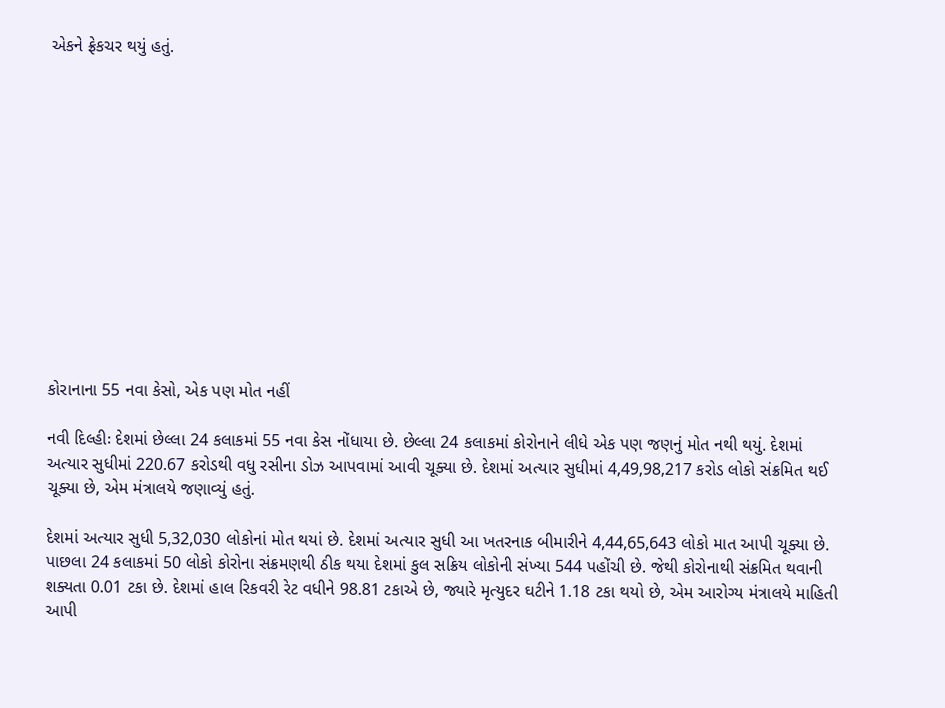એકને ફ્રેકચર થયું હતું.













કોરાનાના 55 નવા કેસો, એક પણ મોત નહીં

નવી દિલ્હીઃ દેશમાં છેલ્લા 24 કલાકમાં 55 નવા કેસ નોંધાયા છે. છેલ્લા 24 કલાકમાં કોરોનાને લીધે એક પણ જણનું મોત નથી થયું. દેશમાં અત્યાર સુધીમાં 220.67 કરોડથી વધુ રસીના ડોઝ આપવામાં આવી ચૂક્યા છે. દેશમાં અત્યાર સુધીમાં 4,49,98,217 કરોડ લોકો સંક્રમિત થઈ ચૂક્યા છે, એમ મંત્રાલયે જણાવ્યું હતું.

દેશમાં અત્યાર સુધી 5,32,030 લોકોનાં મોત થયાં છે. દેશમાં અત્યાર સુધી આ ખતરનાક બીમારીને 4,44,65,643 લોકો માત આપી ચૂક્યા છે. પાછલા 24 કલાકમાં 50 લોકો કોરોના સંક્રમણથી ઠીક થયા દેશમાં કુલ સક્રિય લોકોની સંખ્યા 544 પહોંચી છે. જેથી કોરોનાથી સંક્રમિત થવાની શક્યતા 0.01 ટકા છે. દેશમાં હાલ રિકવરી રેટ વધીને 98.81 ટકાએ છે, જ્યારે મૃત્યુદર ઘટીને 1.18 ટકા થયો છે, એમ આરોગ્ય મંત્રાલયે માહિતી આપી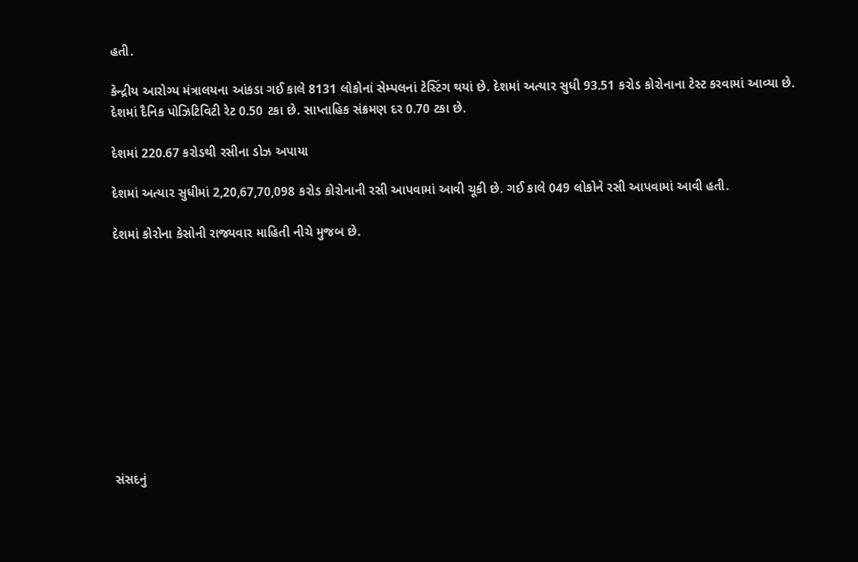હતી.

કેન્દ્રીય આરોગ્ય મંત્રાલયના આંકડા ગઈ કાલે 8131 લોકોનાં સેમ્પલનાં ટેસ્ટિંગ થયાં છે. દેશમાં અત્યાર સુધી 93.51 કરોડ કોરોનાના ટેસ્ટ કરવામાં આવ્યા છે. દેશમાં દૈનિક પોઝિટિવિટી રેટ 0.50 ટકા છે. સાપ્તાહિક સંક્રમણ દર 0.70 ટકા છે.

દેશમાં 220.67 કરોડથી રસીના ડોઝ અપાયા

દેશમાં અત્યાર સુધીમાં 2,20,67,70,098 કરોડ કોરોનાની રસી આપવામાં આવી ચૂકી છે. ગઈ કાલે 049 લોકોને રસી આપવામાં આવી હતી.

દેશમાં કોરોના કેસોની રાજ્યવાર માહિતી નીચે મુજબ છે.











સંસદનું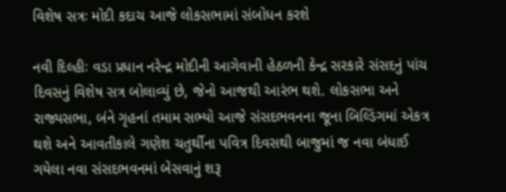વિશેષ સત્રઃ મોદી કદાચ આજે લોકસભામાં સંબોધન કરશે

નવી દિલ્હીઃ વડા પ્રધાન નરેન્દ્ર મોદીની આગેવાની હેઠળની કેન્દ્ર સરકારે સંસદનું પાંચ દિવસનું વિશેષ સત્ર બોલાવ્યું છે, જેનો આજથી આરંભ થશે. લોકસભા અને રાજ્યસભા, બંને ગૃહનાં તમામ સભ્યો આજે સંસદભવનના જૂના બિલ્ડિંગમાં એકત્ર થશે અને આવતીકાલે ગણેશ ચતુર્થીના પવિત્ર દિવસથી બાજુમાં જ નવા બંધાઈ ગયેલા નવા સંસદભવનમાં બેસવાનું શરૂ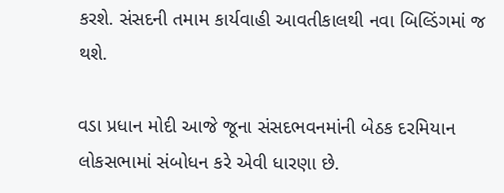કરશે. સંસદની તમામ કાર્યવાહી આવતીકાલથી નવા બિલ્ડિંગમાં જ થશે.

વડા પ્રધાન મોદી આજે જૂના સંસદભવનમાંની બેઠક દરમિયાન લોકસભામાં સંબોધન કરે એવી ધારણા છે.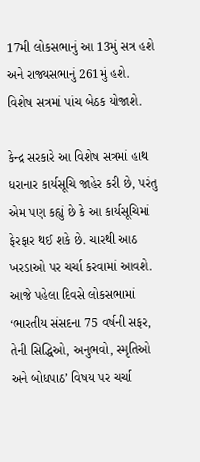17મી લોકસભાનું આ 13મું સત્ર હશે અને રાજ્યસભાનું 261મું હશે. વિશેષ સત્રમાં પાંચ બેઠક યોજાશે.

કેન્દ્ર સરકારે આ વિશેષ સત્રમાં હાથ ધરાનાર કાર્યસૂચિ જાહેર કરી છે, પરંતુ એમ પણ કહ્યું છે કે આ કાર્યસૂચિમાં ફેરફાર થઈ શકે છે. ચારથી આઠ ખરડાઓ પર ચર્ચા કરવામાં આવશે. આજે પહેલા દિવસે લોકસભામાં ‘ભારતીય સંસદના 75 વર્ષની સફર, તેની સિદ્ધિઓ, અનુભવો, સ્મૃતિઓ અને બોધપાઠ’ વિષય પર ચર્ચા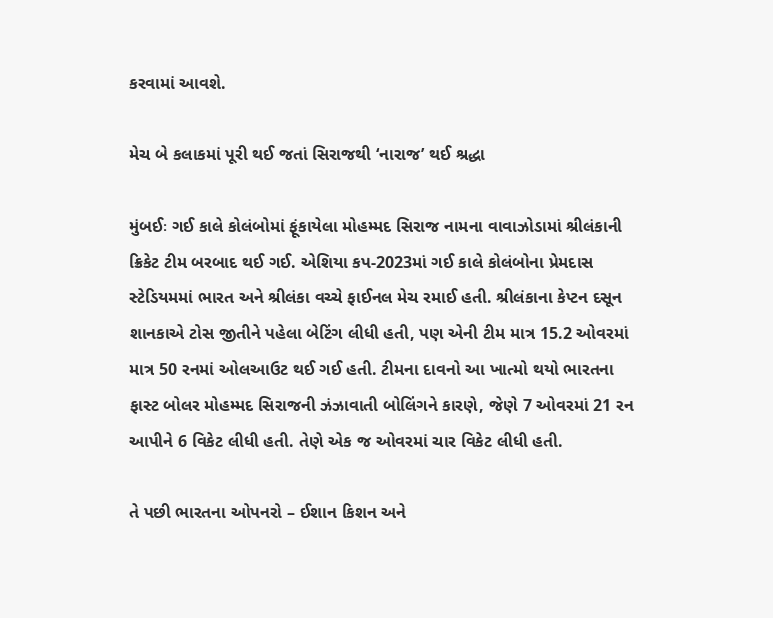કરવામાં આવશે.

મેચ બે કલાકમાં પૂરી થઈ જતાં સિરાજથી ‘નારાજ’ થઈ શ્રદ્ધા

મુંબઈઃ ગઈ કાલે કોલંબોમાં ફૂંકાયેલા મોહમ્મદ સિરાજ નામના વાવાઝોડામાં શ્રીલંકાની ક્રિકેટ ટીમ બરબાદ થઈ ગઈ. એશિયા કપ-2023માં ગઈ કાલે કોલંબોના પ્રેમદાસ સ્ટેડિયમમાં ભારત અને શ્રીલંકા વચ્ચે ફાઈનલ મેચ રમાઈ હતી. શ્રીલંકાના કેપ્ટન દસૂન શાનકાએ ટોસ જીતીને પહેલા બેટિંગ લીધી હતી, પણ એની ટીમ માત્ર 15.2 ઓવરમાં માત્ર 50 રનમાં ઓલઆઉટ થઈ ગઈ હતી. ટીમના દાવનો આ ખાત્મો થયો ભારતના ફાસ્ટ બોલર મોહમ્મદ સિરાજની ઝંઝાવાતી બોલિંગને કારણે, જેણે 7 ઓવરમાં 21 રન આપીને 6 વિકેટ લીધી હતી. તેણે એક જ ઓવરમાં ચાર વિકેટ લીધી હતી.

તે પછી ભારતના ઓપનરો – ઈશાન કિશન અને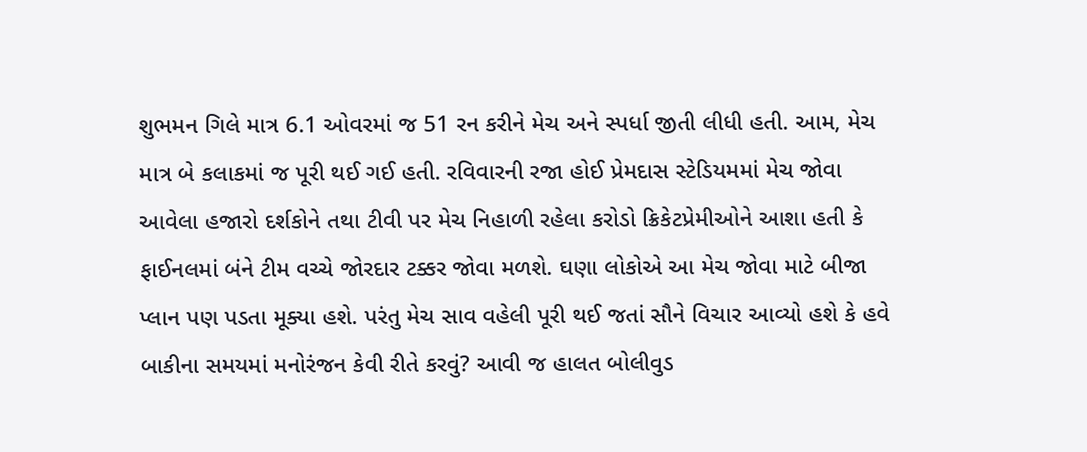શુભમન ગિલે માત્ર 6.1 ઓવરમાં જ 51 રન કરીને મેચ અને સ્પર્ધા જીતી લીધી હતી. આમ, મેચ માત્ર બે કલાકમાં જ પૂરી થઈ ગઈ હતી. રવિવારની રજા હોઈ પ્રેમદાસ સ્ટેડિયમમાં મેચ જોવા આવેલા હજારો દર્શકોને તથા ટીવી પર મેચ નિહાળી રહેલા કરોડો ક્રિકેટપ્રેમીઓને આશા હતી કે ફાઈનલમાં બંને ટીમ વચ્ચે જોરદાર ટક્કર જોવા મળશે. ઘણા લોકોએ આ મેચ જોવા માટે બીજા પ્લાન પણ પડતા મૂક્યા હશે. પરંતુ મેચ સાવ વહેલી પૂરી થઈ જતાં સૌને વિચાર આવ્યો હશે કે હવે બાકીના સમયમાં મનોરંજન કેવી રીતે કરવું? આવી જ હાલત બોલીવુડ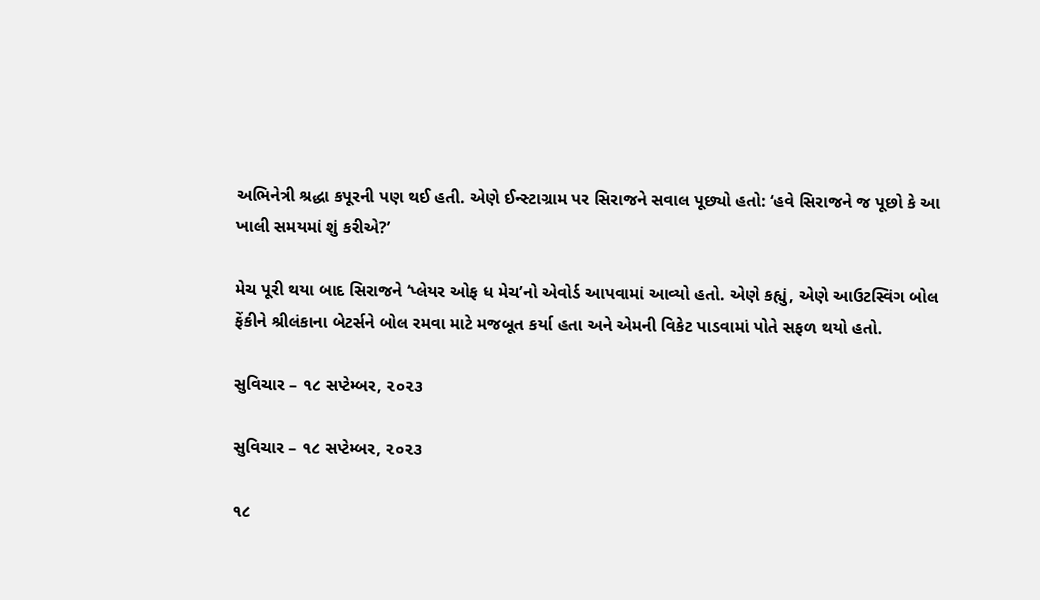અભિનેત્રી શ્રદ્ધા કપૂરની પણ થઈ હતી. એણે ઈન્સ્ટાગ્રામ પર સિરાજને સવાલ પૂછ્યો હતો: ‘હવે સિરાજને જ પૂછો કે આ ખાલી સમયમાં શું કરીએ?’

મેચ પૂરી થયા બાદ સિરાજને ‘પ્લેયર ઓફ ધ મેચ’નો એવોર્ડ આપવામાં આવ્યો હતો. એણે કહ્યું, એણે આઉટસ્વિંગ બોલ ફેંકીને શ્રીલંકાના બેટર્સને બોલ રમવા માટે મજબૂત કર્યા હતા અને એમની વિકેટ પાડવામાં પોતે સફળ થયો હતો.

સુવિચાર – ૧૮ સપ્ટેમ્બર, ૨૦૨૩

સુવિચાર – ૧૮ સપ્ટેમ્બર, ૨૦૨૩

૧૮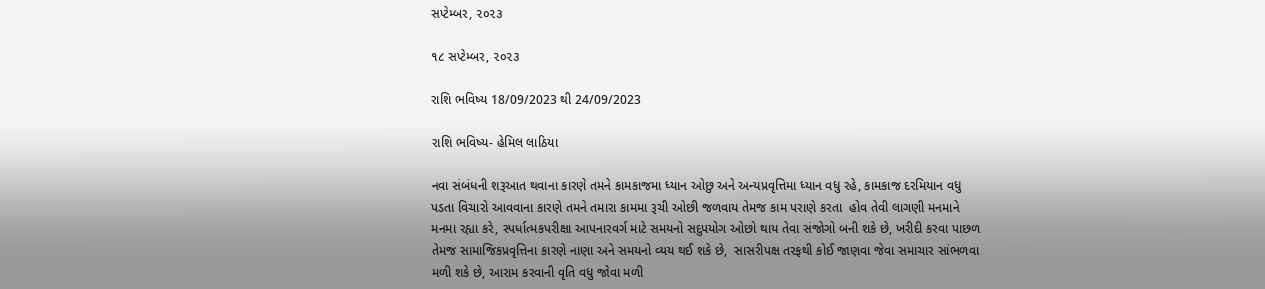સપ્ટેમ્બર, ૨૦૨૩

૧૮ સપ્ટેમ્બર, ૨૦૨૩

રાશિ ભવિષ્ય 18/09/2023 થી 24/09/2023

રાશિ ભવિષ્ય- હેમિલ લાઠિયા

નવા સંબંધની શરૂઆત થવાના કારણે તમને કામકાજમા ધ્યાન ઓછુ અને અન્યપ્રવૃત્તિમા ધ્યાન વધુ રહે, કામકાજ દરમિયાન વધુ પડતા વિચારો આવવાના કારણે તમને તમારા કામમા રૂચી ઓછી જળવાય તેમજ કામ પરાણે કરતા  હોવ તેવી લાગણી મનમાને મનમા રહ્યા કરે, સ્પર્ધાત્મકપરીક્ષા આપનારવર્ગ માટે સમયનો સદુપયોગ ઓછો થાય તેવા સંજોગો બની શકે છે, ખરીદી કરવા પાછળ તેમજ સામાજિકપ્રવૃત્તિના કારણે નાણા અને સમયનો વ્યય થઈ શકે છે,  સાસરીપક્ષ તરફથી કોઈ જાણવા જેવા સમાચાર સાંભળવા મળી શકે છે, આરામ કરવાની વૃતિ વધુ જોવા મળી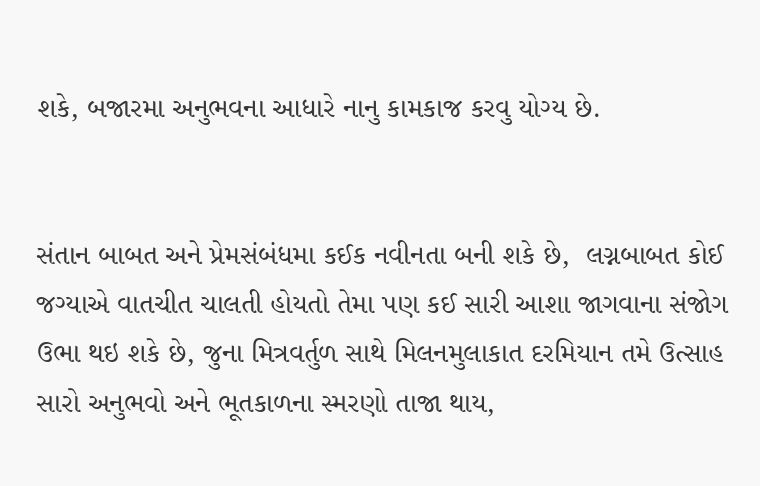શકે, બજારમા અનુભવના આધારે નાનુ કામકાજ કરવુ યોગ્ય છે.


સંતાન બાબત અને પ્રેમસંબંધમા કઈક નવીનતા બની શકે છે,  લગ્નબાબત કોઈ જગ્યાએ વાતચીત ચાલતી હોયતો તેમા પણ કઈ સારી આશા જાગવાના સંજોગ ઉભા થઇ શકે છે, જુના મિત્રવર્તુળ સાથે મિલનમુલાકાત દરમિયાન તમે ઉત્સાહ સારો અનુભવો અને ભૂતકાળના સ્મરણો તાજા થાય,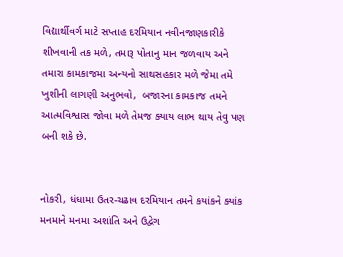વિદ્યાર્થીવર્ગ માટે સપ્તાહ દરમિયાન નવીનજાણકારીકે શીખવાની તક મળે, તમારૂ પોતાનુ માન જળવાય અને તમારા કામકાજમા અન્યનો સાથસહકાર મળે જેમા તમે ખુશીની લાગણી અનુભવો,  બજારના કામકાજ તમને આત્મવિશ્વાસ જોવા મળે તેમજ ક્યાય લાભ થાય તેવુ પણ બની શકે છે.


નોકરી, ધંધામા ઉતર-ચઢાવ દરમિયાન તમને કયાંકને ક્યાંક મનમાને મનમા અશાંતિ અને ઉદ્વેગ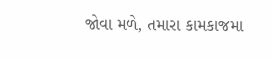જોવા મળે, તમારા કામકાજમા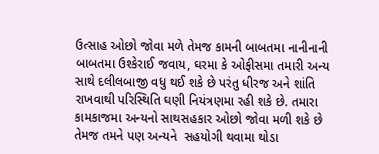ઉત્સાહ ઓછો જોવા મળે તેમજ કામની બાબતમા નાનીનાની બાબતમા ઉશ્કેરાઈ જવાય, ઘરમા કે ઓફીસમા તમારી અન્ય સાથે દલીલબાજી વધુ થઈ શકે છે પરંતુ ધીરજ અને શાંતિ રાખવાથી પરિસ્થિતિ ઘણી નિયંત્રણમા રહી શકે છે. તમારા કામકાજમા અન્યનો સાથસહકાર ઓછો જોવા મળી શકે છે તેમજ તમને પણ અન્યને  સહયોગી થવામા થોડા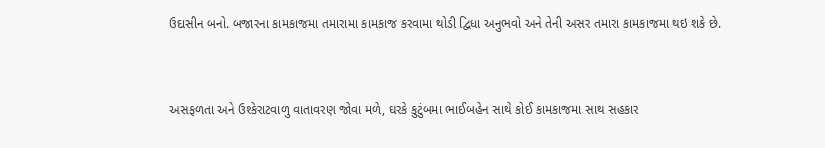ઉદાસીન બનો. બજારના કામકાજમા તમારામા કામકાજ કરવામા થોડી દ્વિધા અનુભવો અને તેની અસર તમારા કામકાજમા થઇ શકે છે.


અસફળતા અને ઉશ્કેરાટવાળુ વાતાવરણ જોવા મળે, ઘરકે કુટુંબમા ભાઈબહેન સાથે કોઈ કામકાજમા સાથ સહકાર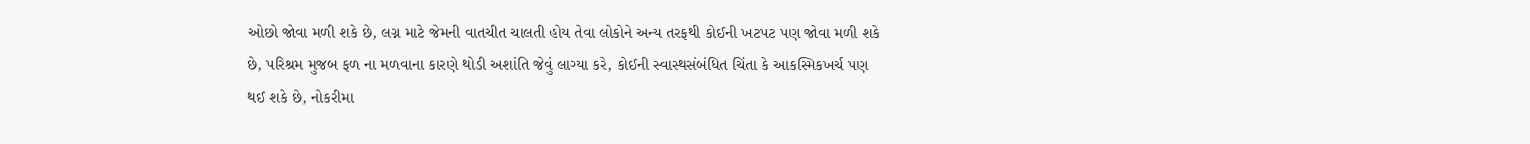ઓછો જોવા મળી શકે છે, લગ્ન માટે જેમની વાતચીત ચાલતી હોય તેવા લોકોને અન્ય તરફથી કોઈની ખટપટ પણ જોવા મળી શકે છે, પરિશ્રમ મુજબ ફળ ના મળવાના કારણે થોડી અશાંતિ જેવું લાગ્યા કરે, કોઈની સ્વાસ્થસંબંધિત ચિંતા કે આકસ્મિકખર્ચ પણ થઈ શકે છે, નોકરીમા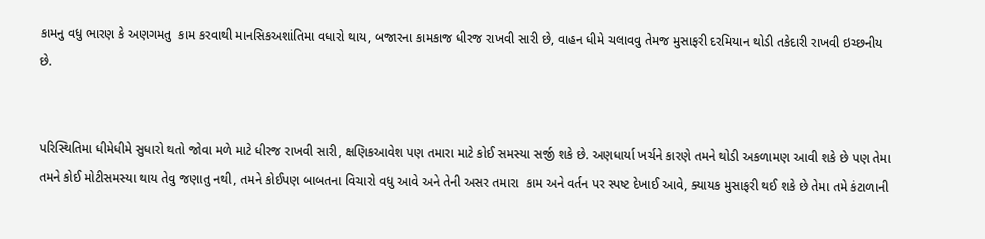કામનુ વધુ ભારણ કે અણગમતુ  કામ કરવાથી માનસિકઅશાંતિમા વધારો થાય, બજારના કામકાજ ધીરજ રાખવી સારી છે, વાહન ધીમે ચલાવવુ તેમજ મુસાફરી દરમિયાન થોડી તકેદારી રાખવી ઇચ્છનીય છે.


પરિસ્થિતિમા ધીમેધીમે સુધારો થતો જોવા મળે માટે ધીરજ રાખવી સારી, ક્ષણિકઆવેશ પણ તમારા માટે કોઈ સમસ્યા સર્જી શકે છે. અણધાર્યા ખર્ચને કારણે તમને થોડી અકળામણ આવી શકે છે પણ તેમા તમને કોઈ મોટીસમસ્યા થાય તેવુ જણાતુ નથી, તમને કોઈપણ બાબતના વિચારો વધુ આવે અને તેની અસર તમારા  કામ અને વર્તન પર સ્પષ્ટ દેખાઈ આવે, ક્યાયક મુસાફરી થઈ શકે છે તેમા તમે કંટાળાની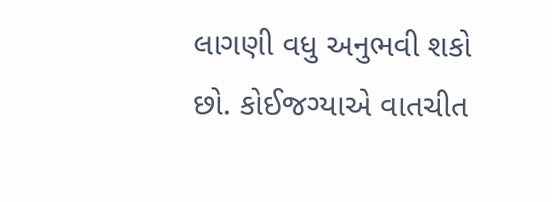લાગણી વધુ અનુભવી શકો છો. કોઈજગ્યાએ વાતચીત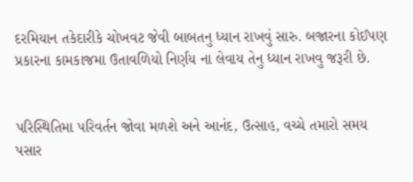દરમિયાન તકેદારીકે ચોખવટ જેવી બાબતનુ ધ્યાન રાખવું સારુ. બજારના કોઈપણ પ્રકારના કામકાજમા ઉતાવળિયો નિર્ણય ના લેવાય તેનુ ધ્યાન રાખવુ જરૂરી છે.


પરિસ્થિતિમા પરિવર્તન જોવા મળશે અને આનંદ, ઉત્સાહ, વચ્ચે તમારો સમય પસાર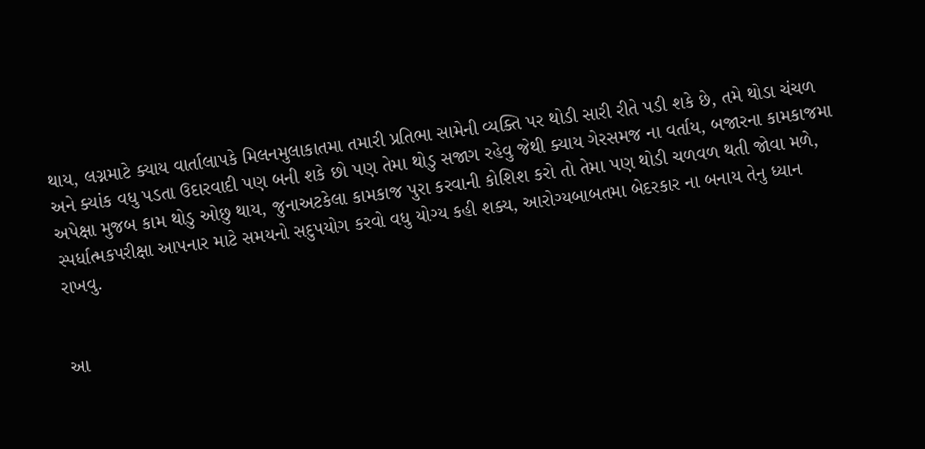થાય, લગ્નમાટે ક્યાય વાર્તાલાપકે મિલનમુલાકાતમા તમારી પ્રતિભા સામેની વ્યક્તિ પર થોડી સારી રીતે પડી શકે છે, તમે થોડા ચંચળ અને ક્યાંક વધુ પડતા ઉદારવાદી પણ બની શકે છો પણ તેમા થોડુ સજાગ રહેવુ જેથી ક્યાય ગેરસમજ ના વર્તાય, બજારના કામકાજમા અપેક્ષા મુજબ કામ થોડુ ઓછુ થાય, જુનાઅટકેલા કામકાજ પુરા કરવાની કોશિશ કરો તો તેમા પણ થોડી ચળવળ થતી જોવા મળે, સ્પર્ધાત્મકપરીક્ષા આપનાર માટે સમયનો સદુપયોગ કરવો વધુ યોગ્ય કહી શક્ય, આરોગ્યબાબતમા બેદરકાર ના બનાય તેનુ ધ્યાન રાખવુ.


આ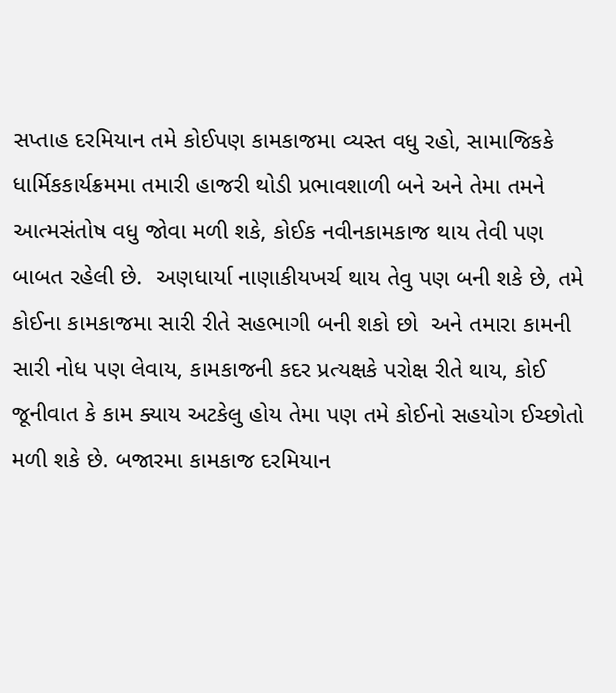સપ્તાહ દરમિયાન તમે કોઈપણ કામકાજમા વ્યસ્ત વધુ રહો, સામાજિકકે ધાર્મિકકાર્યક્રમમા તમારી હાજરી થોડી પ્રભાવશાળી બને અને તેમા તમને આત્મસંતોષ વધુ જોવા મળી શકે, કોઈક નવીનકામકાજ થાય તેવી પણ બાબત રહેલી છે.  અણધાર્યા નાણાકીયખર્ચ થાય તેવુ પણ બની શકે છે, તમે કોઈના કામકાજમા સારી રીતે સહભાગી બની શકો છો  અને તમારા કામની સારી નોધ પણ લેવાય, કામકાજની કદર પ્રત્યક્ષકે પરોક્ષ રીતે થાય, કોઈ જૂનીવાત કે કામ ક્યાય અટકેલુ હોય તેમા પણ તમે કોઈનો સહયોગ ઈચ્છોતો મળી શકે છે. બજારમા કામકાજ દરમિયાન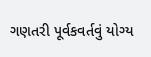ગણતરી પૂર્વકવર્તવું યોગ્ય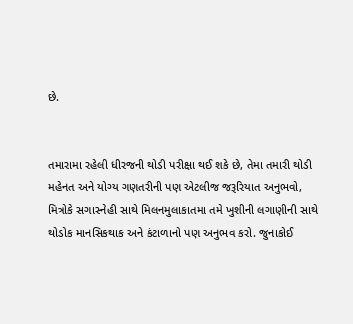છે.


તમારામા રહેલી ધીરજની થોડી પરીક્ષા થઈ શકે છે, તેમા તમારી થોડી મહેનત અને યોગ્ય ગણતરીની પણ એટલીજ જરૂરિયાત અનુભવો, મિત્રોકે સગાસ્નેહી સાથે મિલનમુલાકાતમા તમે ખુશીની લગાણીની સાથે થોડોક માનસિકથાક અને કંટાળાનો પણ અનુભવ કરો. જુનાકોઈ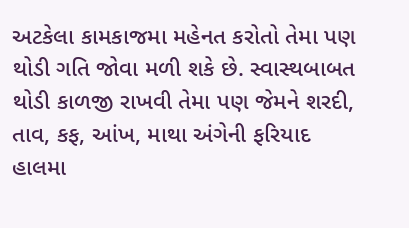અટકેલા કામકાજમા મહેનત કરોતો તેમા પણ થોડી ગતિ જોવા મળી શકે છે. સ્વાસ્થબાબત થોડી કાળજી રાખવી તેમા પણ જેમને શરદી, તાવ, કફ, આંખ, માથા અંગેની ફરિયાદ હાલમા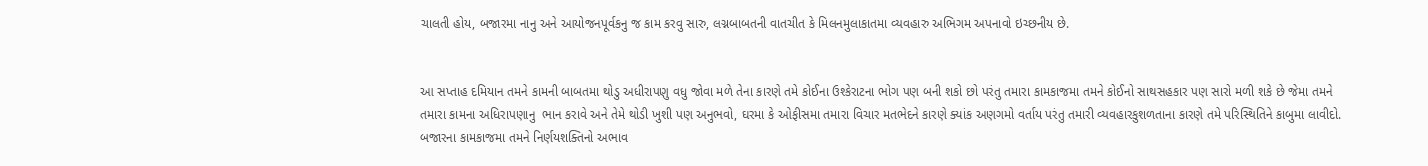ચાલતી હોય, બજારમા નાનુ અને આયોજનપૂર્વકનુ જ કામ કરવુ સારુ, લગ્નબાબતની વાતચીત કે મિલનમુલાકાતમા વ્યવહારુ અભિગમ અપનાવો ઇચ્છનીય છે.


આ સપ્તાહ દમિયાન તમને કામની બાબતમા થોડુ અધીરાપણુ વધુ જોવા મળે તેના કારણે તમે કોઈના ઉશ્કેરાટના ભોગ પણ બની શકો છો પરંતુ તમારા કામકાજમા તમને કોઈનો સાથસહકાર પણ સારો મળી શકે છે જેમા તમને તમારા કામના અધિરાપણાનુ  ભાન કરાવે અને તેમે થોડી ખુશી પણ અનુભવો, ઘરમા કે ઓફીસમા તમારા વિચાર મતભેદને કારણે ક્યાંક અણગમો વર્તાય પરંતુ તમારી વ્યવહારકુશળતાના કારણે તમે પરિસ્થિતિને કાબુમા લાવીદો.  બજારના કામકાજમા તમને નિર્ણયશક્તિનો અભાવ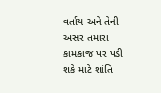વર્તાય અને તેની અસર તમારા કામકાજ પર પડી શકે માટે શાંતિ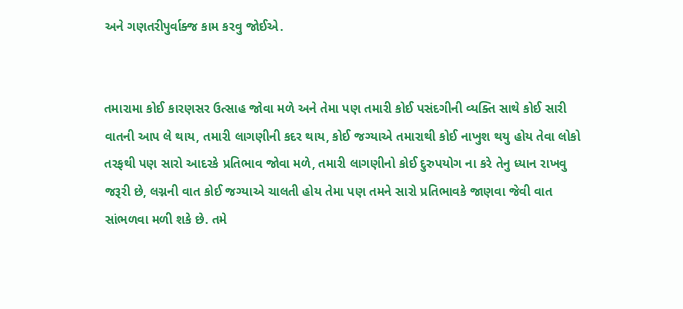અને ગણતરીપુર્વાક્જ કામ કરવુ જોઈએ.


તમારામા કોઈ કારણસર ઉત્સાહ જોવા મળે અને તેમા પણ તમારી કોઈ પસંદગીની વ્યક્તિ સાથે કોઈ સારી વાતની આપ લે થાય, તમારી લાગણીની કદર થાય, કોઈ જગ્યાએ તમારાથી કોઈ નાખુશ થયુ હોય તેવા લોકો તરફથી પણ સારો આદરકે પ્રતિભાવ જોવા મળે, તમારી લાગણીનો કોઈ દુરુપયોગ ના કરે તેનુ ધ્યાન રાખવુ જરૂરી છે, લગ્નની વાત કોઈ જગ્યાએ ચાલતી હોય તેમા પણ તમને સારો પ્રતિભાવકે જાણવા જેવી વાત સાંભળવા મળી શકે છે. તમે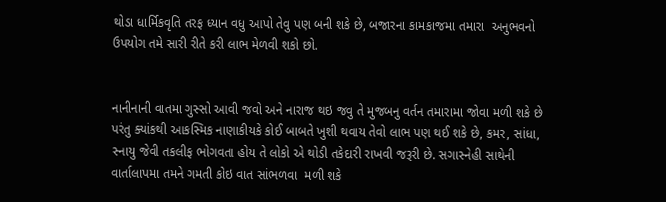થોડા ધાર્મિકવૃતિ તરફ ધ્યાન વધુ આપો તેવુ પણ બની શકે છે, બજારના કામકાજમા તમારા  અનુભવનો ઉપયોગ તમે સારી રીતે કરી લાભ મેળવી શકો છો.


નાનીનાની વાતમા ગુસ્સો આવી જવો અને નારાજ થઇ જવુ તે મુજબનુ વર્તન તમારામા જોવા મળી શકે છે પરંતુ ક્યાંકથી આકસ્મિક નાણાકીયકે કોઈ બાબતે ખુશી થવાય તેવો લાભ પણ થઈ શકે છે, કમર, સાંધા, સ્નાયુ જેવી તકલીફ ભોગવતા હોય તે લોકો એ થોડી તકેદારી રાખવી જરૂરી છે. સગાસ્નેહી સાથેની વાર્તાલાપમા તમને ગમતી કોઇ વાત સાંભળવા  મળી શકે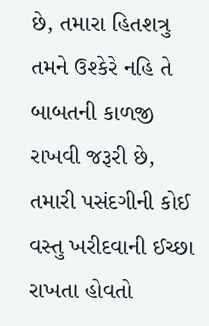છે, તમારા હિતશત્રુ તમને ઉશ્કેરે નહિ તે બાબતની કાળજી રાખવી જરૂરી છે, તમારી પસંદગીની કોઈ વસ્તુ ખરીદવાની ઈચ્છા રાખતા હોવતો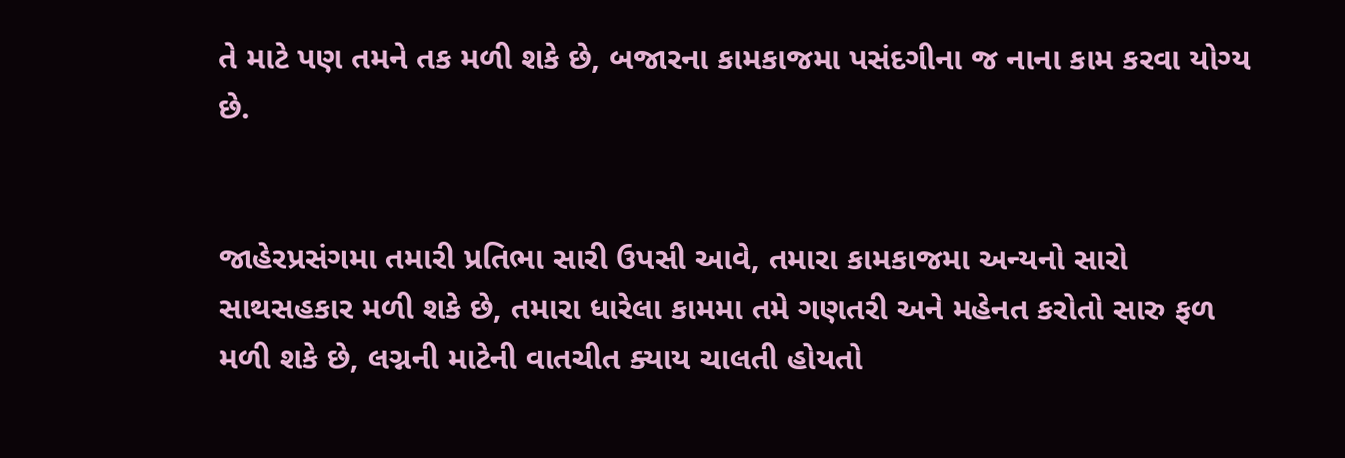તે માટે પણ તમને તક મળી શકે છે, બજારના કામકાજમા પસંદગીના જ નાના કામ કરવા યોગ્ય છે.


જાહેરપ્રસંગમા તમારી પ્રતિભા સારી ઉપસી આવે, તમારા કામકાજમા અન્યનો સારો સાથસહકાર મળી શકે છે, તમારા ધારેલા કામમા તમે ગણતરી અને મહેનત કરોતો સારુ ફળ મળી શકે છે, લગ્નની માટેની વાતચીત ક્યાય ચાલતી હોયતો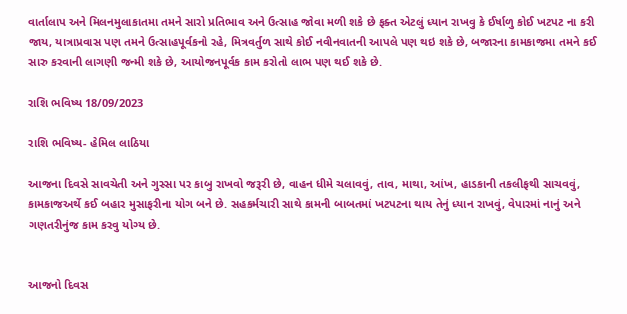વાર્તાલાપ અને મિલનમુલાકાતમા તમને સારો પ્રતિભાવ અને ઉત્સાહ જોવા મળી શકે છે ફક્ત એટલું ધ્યાન રાખવુ કે ઈર્ષાળુ કોઈ ખટપટ ના કરી જાય, યાત્રાપ્રવાસ પણ તમને ઉત્સાહપૂર્વકનો રહે, મિત્રવર્તુળ સાથે કોઈ નવીનવાતની આપલે પણ થઇ શકે છે, બજારના કામકાજમા તમને કઈ સારુ કરવાની લાગણી જન્મી શકે છે, આયોજનપૂર્વક કામ કરોતો લાભ પણ થઈ શકે છે.

રાશિ ભવિષ્ય 18/09/2023

રાશિ ભવિષ્ય- હેમિલ લાઠિયા

આજના દિવસે સાવચેતી અને ગુસ્સા પર કાબુ રાખવો જરૂરી છે, વાહન ધીમે ચલાવવું, તાવ, માથા, આંખ, હાડકાની તકલીફથી સાચવવું, કામકાજઅર્થે કઈ બહાર મુસાફરીના યોગ બને છે. સહકર્મચારી સાથે કામની બાબતમાં ખટપટના થાય તેનું ધ્યાન રાખવું, વેપારમાં નાનું અને ગણતરીનુંજ કામ કરવુ યોગ્ય છે.


આજનો દિવસ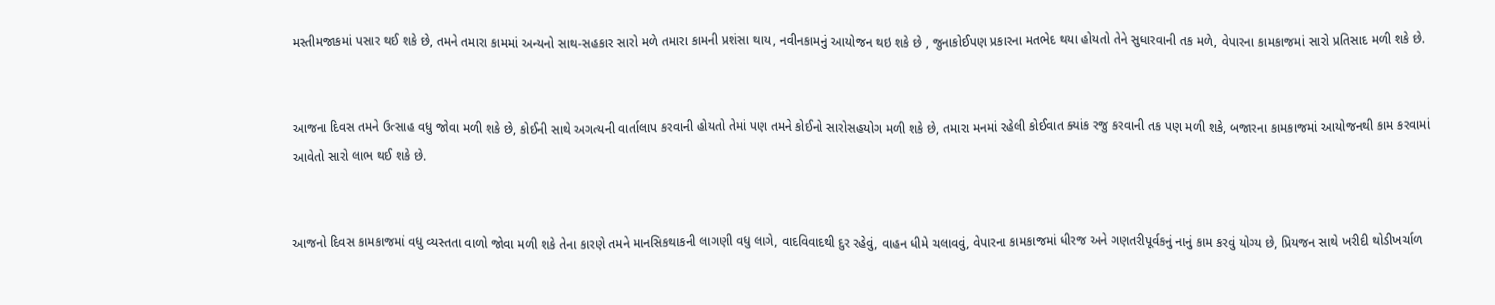મસ્તીમજાકમાં પસાર થઈ શકે છે, તમને તમારા કામમાં અન્યનો સાથ-સહકાર સારો મળે તમારા કામની પ્રશંસા થાય, નવીનકામનું આયોજન થઇ શકે છે , જુનાકોઈપણ પ્રકારના મતભેદ થયા હોયતો તેને સુધારવાની તક મળે, વેપારના કામકાજમાં સારો પ્રતિસાદ મળી શકે છે.


આજના દિવસ તમને ઉત્સાહ વધુ જોવા મળી શકે છે, કોઈની સાથે અગત્યની વાર્તાલાપ કરવાની હોયતો તેમાં પણ તમને કોઈનો સારોસહયોગ મળી શકે છે, તમારા મનમાં રહેલી કોઈવાત ક્યાંક રજુ કરવાની તક પણ મળી શકે, બજારના કામકાજમાં આયોજનથી કામ કરવામાં આવેતો સારો લાભ થઈ શકે છે.


આજનો દિવસ કામકાજમાં વધુ વ્યસ્તતા વાળો જોવા મળી શકે તેના કારણે તમને માનસિકથાકની લાગણી વધુ લાગે, વાદવિવાદથી દુર રહેવું, વાહન ધીમે ચલાવવું, વેપારના કામકાજમાં ધીરજ અને ગણતરીપૂર્વકનું નાનું કામ કરવું યોગ્ય છે, પ્રિયજન સાથે ખરીદી થોડીખર્ચાળ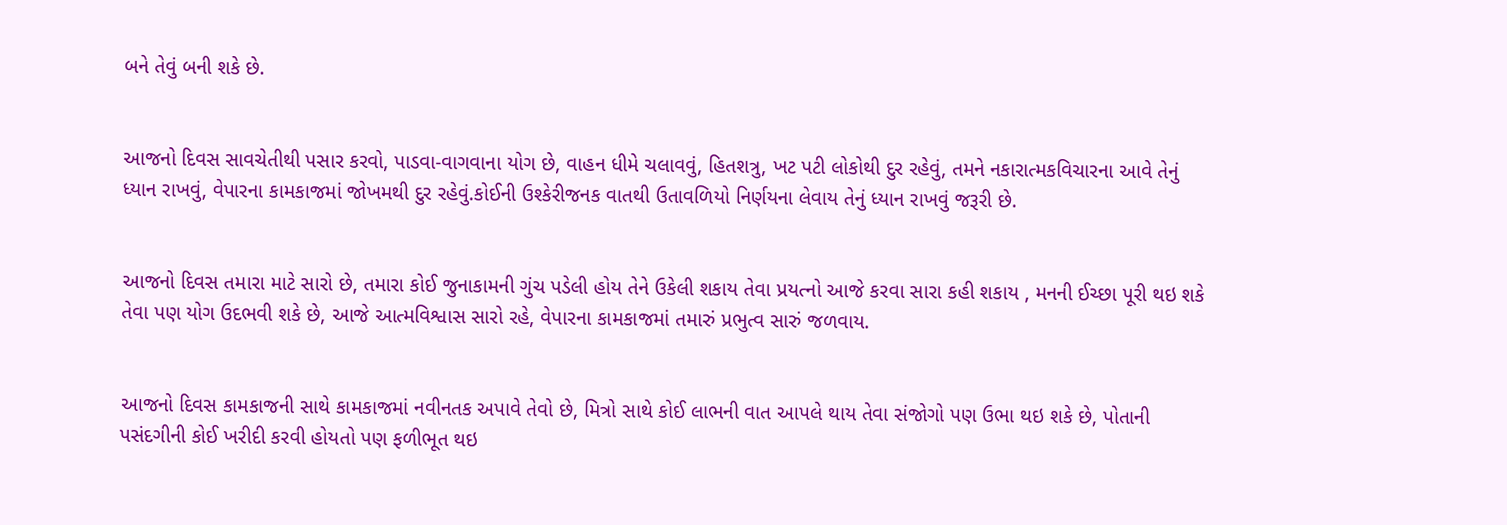બને તેવું બની શકે છે.


આજનો દિવસ સાવચેતીથી પસાર કરવો, પાડવા-વાગવાના યોગ છે, વાહન ધીમે ચલાવવું, હિતશત્રુ, ખટ પટી લોકોથી દુર રહેવું, તમને નકારાત્મકવિચારના આવે તેનું ધ્યાન રાખવું, વેપારના કામકાજમાં જોખમથી દુર રહેવું.કોઈની ઉશ્કેરીજનક વાતથી ઉતાવળિયો નિર્ણયના લેવાય તેનું ધ્યાન રાખવું જરૂરી છે.


આજનો દિવસ તમારા માટે સારો છે, તમારા કોઈ જુનાકામની ગુંચ પડેલી હોય તેને ઉકેલી શકાય તેવા પ્રયત્નો આજે કરવા સારા કહી શકાય , મનની ઈચ્છા પૂરી થઇ શકે તેવા પણ યોગ ઉદભવી શકે છે, આજે આત્મવિશ્વાસ સારો રહે, વેપારના કામકાજમાં તમારું પ્રભુત્વ સારું જળવાય.


આજનો દિવસ કામકાજની સાથે કામકાજમાં નવીનતક અપાવે તેવો છે, મિત્રો સાથે કોઈ લાભની વાત આપલે થાય તેવા સંજોગો પણ ઉભા થઇ શકે છે, પોતાની પસંદગીની કોઈ ખરીદી કરવી હોયતો પણ ફળીભૂત થઇ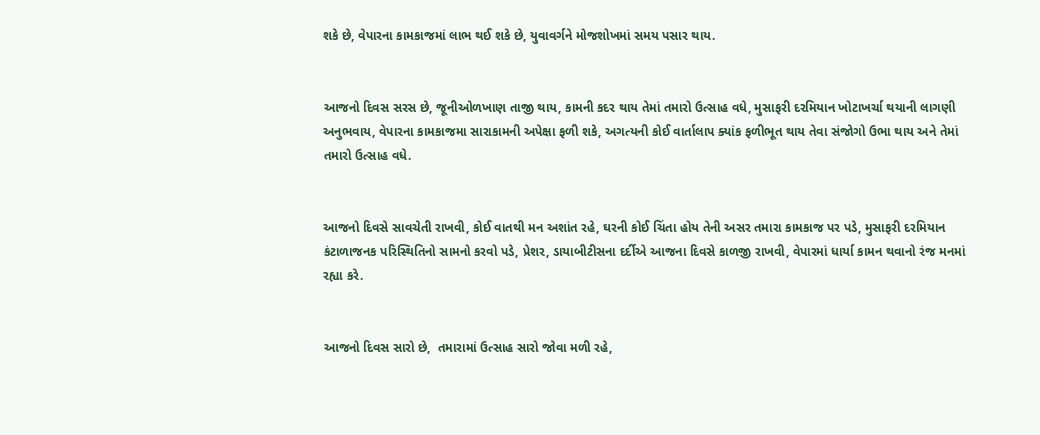શકે છે, વેપારના કામકાજમાં લાભ થઈ શકે છે, યુવાવર્ગને મોજશોખમાં સમય પસાર થાય.


આજનો દિવસ સરસ છે, જૂનીઓળખાણ તાજી થાય, કામની કદર થાય તેમાં તમારો ઉત્સાહ વધે, મુસાફરી દરમિયાન ખોટાખર્ચા થયાની લાગણી અનુભવાય, વેપારના કામકાજમા સારાકામની અપેક્ષા ફળી શકે, અગત્યની કોઈ વાર્તાલાપ ક્યાંક ફળીભૂત થાય તેવા સંજોગો ઉભા થાય અને તેમાં તમારો ઉત્સાહ વધે.


આજનો દિવસે સાવચેતી રાખવી, કોઈ વાતથી મન અશાંત રહે, ઘરની કોઈ ચિંતા હોય તેની અસર તમારા કામકાજ પર પડે, મુસાફરી દરમિયાન કંટાળાજનક પરિસ્થિતિનો સામનો કરવો પડે, પ્રેશર, ડાયાબીટીસના દર્દીએ આજના દિવસે કાળજી રાખવી, વેપારમાં ધાર્યા કામન થવાનો રંજ મનમાં રહ્યા કરે.


આજનો દિવસ સારો છે,  તમારામાં ઉત્સાહ સારો જોવા મળી રહે,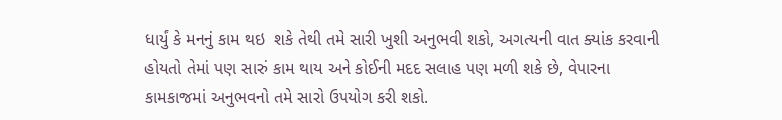ધાર્યું કે મનનું કામ થઇ  શકે તેથી તમે સારી ખુશી અનુભવી શકો, અગત્યની વાત ક્યાંક કરવાની હોયતો તેમાં પણ સારું કામ થાય અને કોઈની મદદ સલાહ પણ મળી શકે છે, વેપારના કામકાજમાં અનુભવનો તમે સારો ઉપયોગ કરી શકો.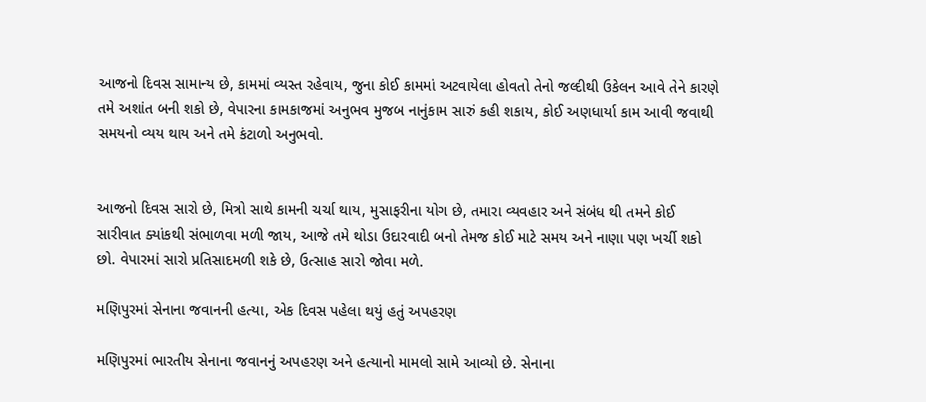આજનો દિવસ સામાન્ય છે, કામમાં વ્યસ્ત રહેવાય, જુના કોઈ કામમાં અટવાયેલા હોવતો તેનો જલ્દીથી ઉકેલન આવે તેને કારણે તમે અશાંત બની શકો છે, વેપારના કામકાજમાં અનુભવ મુજબ નાનુંકામ સારું કહી શકાય, કોઈ અણધાર્યા કામ આવી જવાથી સમયનો વ્યય થાય અને તમે કંટાળો અનુભવો.


આજનો દિવસ સારો છે, મિત્રો સાથે કામની ચર્ચા થાય, મુસાફરીના યોગ છે, તમારા વ્યવહાર અને સંબંધ થી તમને કોઈ સારીવાત ક્યાંકથી સંભાળવા મળી જાય, આજે તમે થોડા ઉદારવાદી બનો તેમજ કોઈ માટે સમય અને નાણા પણ ખર્ચી શકો છો. વેપારમાં સારો પ્રતિસાદમળી શકે છે, ઉત્સાહ સારો જોવા મળે.

મણિપુરમાં સેનાના જવાનની હત્યા, એક દિવસ પહેલા થયું હતું અપહરણ

મણિપુરમાં ભારતીય સેનાના જવાનનું અપહરણ અને હત્યાનો મામલો સામે આવ્યો છે. સેનાના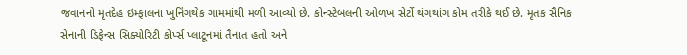જવાનનો મૃતદેહ ઇમ્ફાલના ખુનિંગથેક ગામમાંથી મળી આવ્યો છે. કોન્સ્ટેબલની ઓળખ સેર્ટો થંગથાંગ કોમ તરીકે થઈ છે. મૃતક સૈનિક સેનાની ડિફેન્સ સિક્યોરિટી કોર્પ્સ પ્લાટૂનમાં તૈનાત હતો અને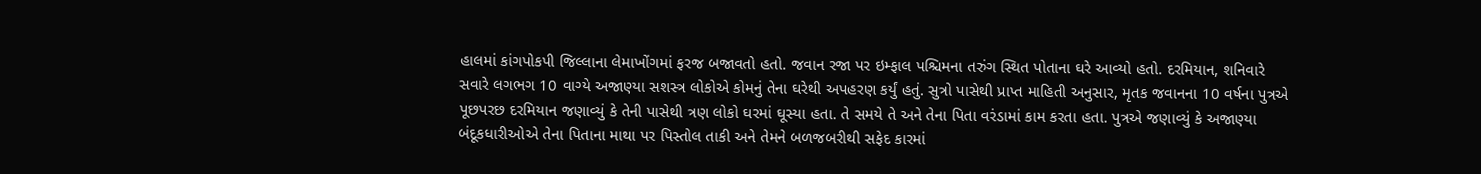હાલમાં કાંગપોકપી જિલ્લાના લેમાખોંગમાં ફરજ બજાવતો હતો. જવાન રજા પર ઇમ્ફાલ પશ્ચિમના તરુંગ સ્થિત પોતાના ઘરે આવ્યો હતો. દરમિયાન, શનિવારે સવારે લગભગ 10 વાગ્યે અજાણ્યા સશસ્ત્ર લોકોએ કોમનું તેના ઘરેથી અપહરણ કર્યું હતું. સુત્રો પાસેથી પ્રાપ્ત માહિતી અનુસાર, મૃતક જવાનના 10 વર્ષના પુત્રએ પૂછપરછ દરમિયાન જણાવ્યું કે તેની પાસેથી ત્રણ લોકો ઘરમાં ઘૂસ્યા હતા. તે સમયે તે અને તેના પિતા વરંડામાં કામ કરતા હતા. પુત્રએ જણાવ્યું કે અજાણ્યા બંદૂકધારીઓએ તેના પિતાના માથા પર પિસ્તોલ તાકી અને તેમને બળજબરીથી સફેદ કારમાં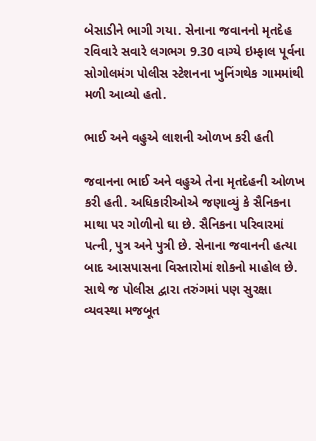બેસાડીને ભાગી ગયા. સેનાના જવાનનો મૃતદેહ રવિવારે સવારે લગભગ 9.30 વાગ્યે ઇમ્ફાલ પૂર્વના સોગોલમંગ પોલીસ સ્ટેશનના ખુનિંગથેક ગામમાંથી મળી આવ્યો હતો.

ભાઈ અને વહુએ લાશની ઓળખ કરી હતી

જવાનના ભાઈ અને વહુએ તેના મૃતદેહની ઓળખ કરી હતી. અધિકારીઓએ જણાવ્યું કે સૈનિકના માથા પર ગોળીનો ઘા છે. સૈનિકના પરિવારમાં પત્ની, પુત્ર અને પુત્રી છે. સેનાના જવાનની હત્યા બાદ આસપાસના વિસ્તારોમાં શોકનો માહોલ છે. સાથે જ પોલીસ દ્વારા તરુંગમાં પણ સુરક્ષા વ્યવસ્થા મજબૂત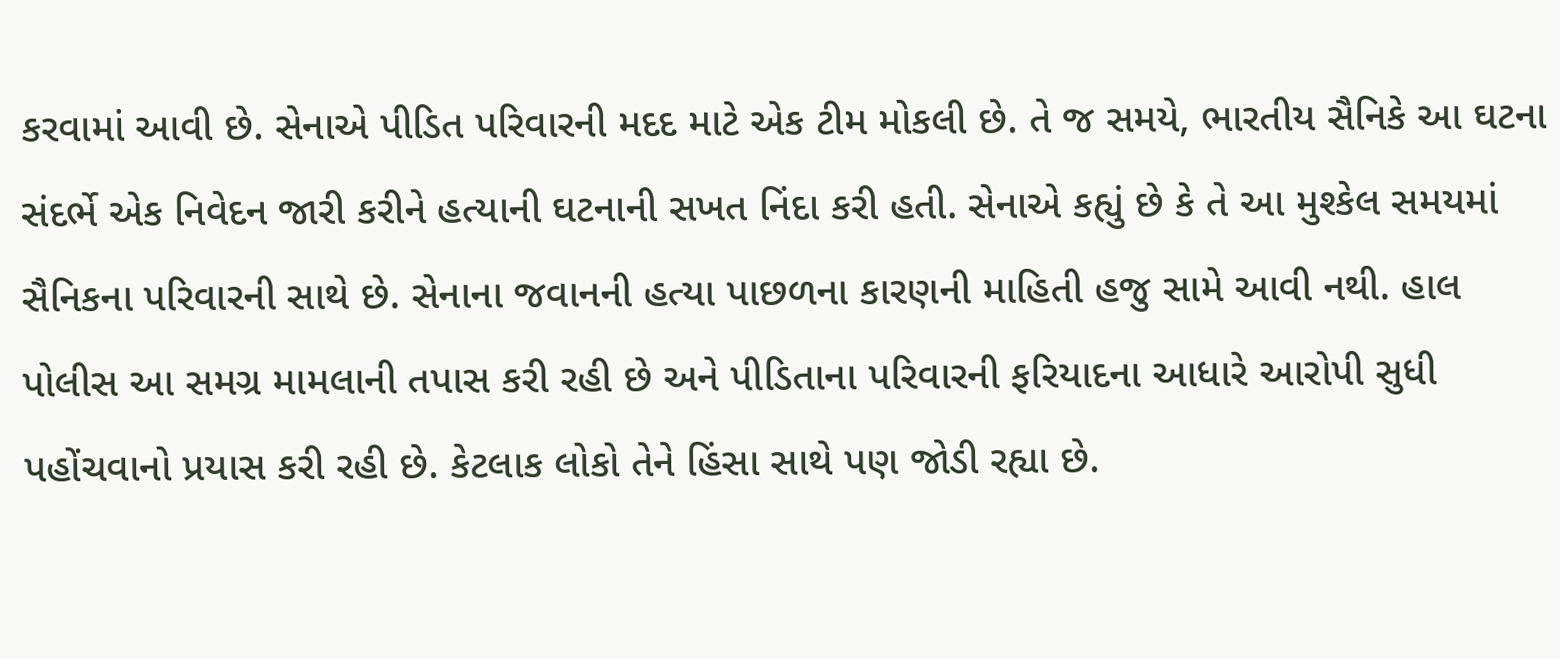કરવામાં આવી છે. સેનાએ પીડિત પરિવારની મદદ માટે એક ટીમ મોકલી છે. તે જ સમયે, ભારતીય સૈનિકે આ ઘટના સંદર્ભે એક નિવેદન જારી કરીને હત્યાની ઘટનાની સખત નિંદા કરી હતી. સેનાએ કહ્યું છે કે તે આ મુશ્કેલ સમયમાં સૈનિકના પરિવારની સાથે છે. સેનાના જવાનની હત્યા પાછળના કારણની માહિતી હજુ સામે આવી નથી. હાલ પોલીસ આ સમગ્ર મામલાની તપાસ કરી રહી છે અને પીડિતાના પરિવારની ફરિયાદના આધારે આરોપી સુધી પહોંચવાનો પ્રયાસ કરી રહી છે. કેટલાક લોકો તેને હિંસા સાથે પણ જોડી રહ્યા છે.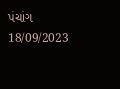પંચાંગ 18/09/2023